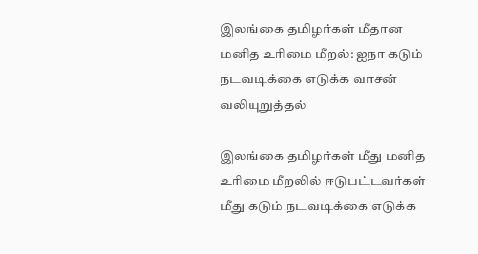இலங்கை தமிழர்கள் மீதான மனித உரிமை மீறல்: ஐநா கடும் நடவடிக்கை எடுக்க வாசன் வலியுறுத்தல்

இலங்கை தமிழர்கள் மீது மனித உரிமை மீறலில் ஈடுபட்டவர்கள் மீது கடும் நடவடிக்கை எடுக்க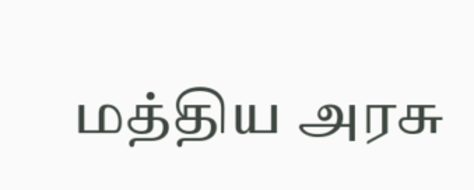மத்திய அரசு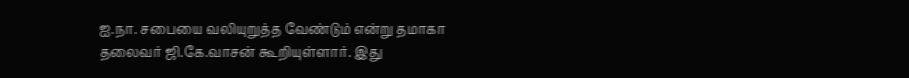ஐ.நா. சபையை வலியுறுத்த வேண்டும் என்று தமாகா தலைவர் ஜி.கே.வாசன் கூறியுள்ளார். இது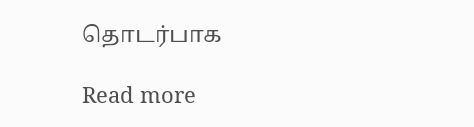தொடர்பாக

Read more